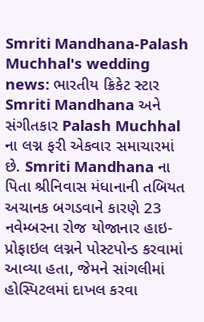Smriti Mandhana-Palash Muchhal's wedding news: ભારતીય ક્રિકેટ સ્ટાર Smriti Mandhana અને સંગીતકાર Palash Muchhal ના લગ્ન ફરી એકવાર સમાચારમાં છે. Smriti Mandhana ના પિતા શ્રીનિવાસ મંધાનાની તબિયત અચાનક બગડવાને કારણે 23 નવેમ્બરના રોજ યોજાનાર હાઇ-પ્રોફાઇલ લગ્નને પોસ્ટપોન્ડ કરવામાં આવ્યા હતા, જેમને સાંગલીમાં હોસ્પિટલમાં દાખલ કરવા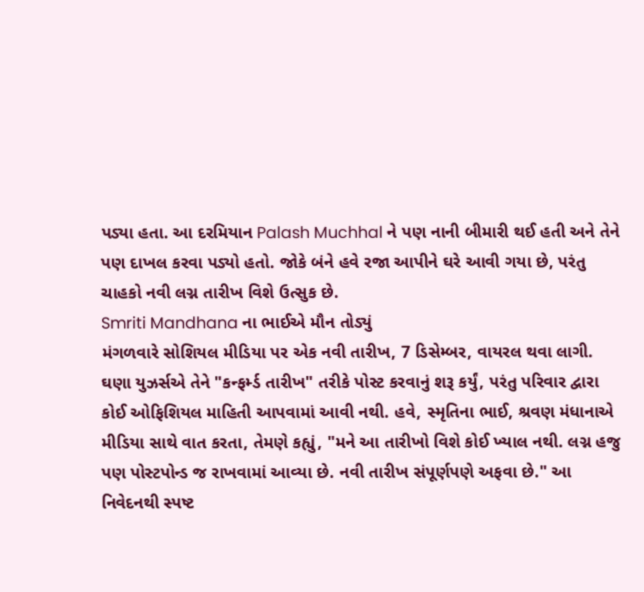પડ્યા હતા. આ દરમિયાન Palash Muchhal ને પણ નાની બીમારી થઈ હતી અને તેને પણ દાખલ કરવા પડ્યો હતો. જોકે બંને હવે રજા આપીને ઘરે આવી ગયા છે, પરંતુ ચાહકો નવી લગ્ન તારીખ વિશે ઉત્સુક છે.
Smriti Mandhana ના ભાઈએ મૌન તોડ્યું
મંગળવારે સોશિયલ મીડિયા પર એક નવી તારીખ, 7 ડિસેમ્બર, વાયરલ થવા લાગી. ઘણા યુઝર્સએ તેને "કન્ફર્મ્ડ તારીખ" તરીકે પોસ્ટ કરવાનું શરૂ કર્યું, પરંતુ પરિવાર દ્વારા કોઈ ઓફિશિયલ માહિતી આપવામાં આવી નથી. હવે, સ્મૃતિના ભાઈ, શ્રવણ મંધાનાએ મીડિયા સાથે વાત કરતા, તેમણે કહ્યું, "મને આ તારીખો વિશે કોઈ ખ્યાલ નથી. લગ્ન હજુ પણ પોસ્ટપોન્ડ જ રાખવામાં આવ્યા છે. નવી તારીખ સંપૂર્ણપણે અફવા છે." આ નિવેદનથી સ્પષ્ટ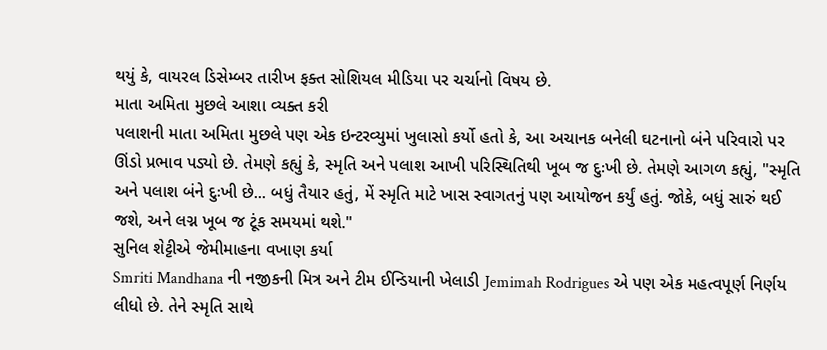થયું કે, વાયરલ ડિસેમ્બર તારીખ ફક્ત સોશિયલ મીડિયા પર ચર્ચાનો વિષય છે.
માતા અમિતા મુછલે આશા વ્યક્ત કરી
પલાશની માતા અમિતા મુછલે પણ એક ઇન્ટરવ્યુમાં ખુલાસો કર્યો હતો કે, આ અચાનક બનેલી ઘટનાનો બંને પરિવારો પર ઊંડો પ્રભાવ પડ્યો છે. તેમણે કહ્યું કે, સ્મૃતિ અને પલાશ આખી પરિસ્થિતિથી ખૂબ જ દુઃખી છે. તેમણે આગળ કહ્યું, "સ્મૃતિ અને પલાશ બંને દુઃખી છે... બધું તૈયાર હતું, મેં સ્મૃતિ માટે ખાસ સ્વાગતનું પણ આયોજન કર્યું હતું. જોકે, બધું સારું થઈ જશે, અને લગ્ન ખૂબ જ ટૂંક સમયમાં થશે."
સુનિલ શેટ્ટીએ જેમીમાહના વખાણ કર્યા
Smriti Mandhana ની નજીકની મિત્ર અને ટીમ ઈન્ડિયાની ખેલાડી Jemimah Rodrigues એ પણ એક મહત્વપૂર્ણ નિર્ણય લીધો છે. તેને સ્મૃતિ સાથે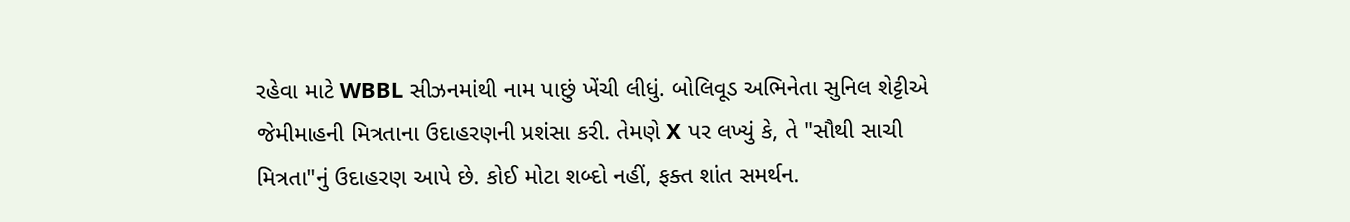રહેવા માટે WBBL સીઝનમાંથી નામ પાછું ખેંચી લીધું. બોલિવૂડ અભિનેતા સુનિલ શેટ્ટીએ જેમીમાહની મિત્રતાના ઉદાહરણની પ્રશંસા કરી. તેમણે X પર લખ્યું કે, તે "સૌથી સાચી મિત્રતા"નું ઉદાહરણ આપે છે. કોઈ મોટા શબ્દો નહીં, ફક્ત શાંત સમર્થન.